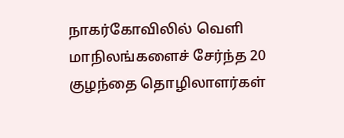நாகர்கோவிலில் வெளி மாநிலங்களைச் சேர்ந்த 20 குழந்தை தொழிலாளர்கள்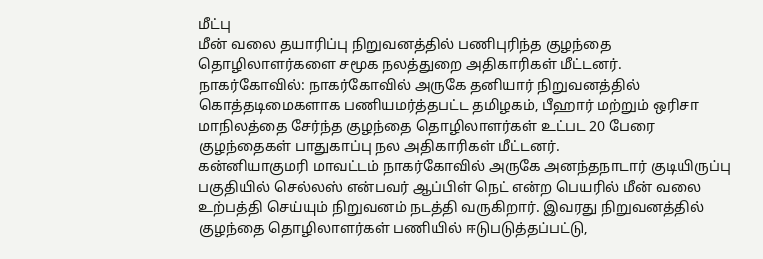மீட்பு
மீன் வலை தயாரிப்பு நிறுவனத்தில் பணிபுரிந்த குழந்தை தொழிலாளர்களை சமூக நலத்துறை அதிகாரிகள் மீட்டனர்.
நாகர்கோவில்: நாகர்கோவில் அருகே தனியார் நிறுவனத்தில் கொத்தடிமைகளாக பணியமர்த்தபட்ட தமிழகம், பீஹார் மற்றும் ஒரிசா மாநிலத்தை சேர்ந்த குழந்தை தொழிலாளர்கள் உட்பட 20 பேரை குழந்தைகள் பாதுகாப்பு நல அதிகாரிகள் மீட்டனர்.
கன்னியாகுமரி மாவட்டம் நாகர்கோவில் அருகே அனந்தநாடார் குடியிருப்பு பகுதியில் செல்லஸ் என்பவர் ஆப்பிள் நெட் என்ற பெயரில் மீன் வலை உற்பத்தி செய்யும் நிறுவனம் நடத்தி வருகிறார். இவரது நிறுவனத்தில் குழந்தை தொழிலாளர்கள் பணியில் ஈடுபடுத்தப்பட்டு,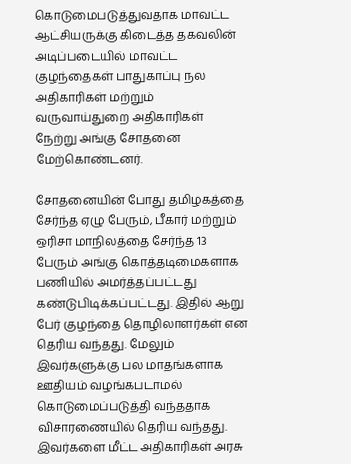கொடுமைபடுத்துவதாக மாவட்ட ஆட்சியருக்கு கிடைத்த தகவலின் அடிப்படையில் மாவட்ட குழந்தைகள் பாதுகாப்பு நல அதிகாரிகள் மற்றும் வருவாய்துறை அதிகாரிகள் நேற்று அங்கு சோதனை மேற்கொண்டனர்.

சோதனையின் போது தமிழகத்தை சேர்ந்த ஏழு பேரும், பீகார் மற்றும் ஒரிசா மாநிலத்தை சேர்ந்த 13 பேரும் அங்கு கொத்தடிமைகளாக பணியில் அமர்த்தப்பட்டது கண்டுபிடிக்கப்பட்டது. இதில் ஆறு பேர் குழந்தை தொழிலாளர்கள் என தெரிய வந்தது. மேலும் இவர்களுக்கு பல மாதங்களாக ஊதியம் வழங்கபடாமல் கொடுமைப்படுத்தி வந்ததாக விசாரணையில் தெரிய வந்தது. இவர்களை மீட்ட அதிகாரிகள் அரசு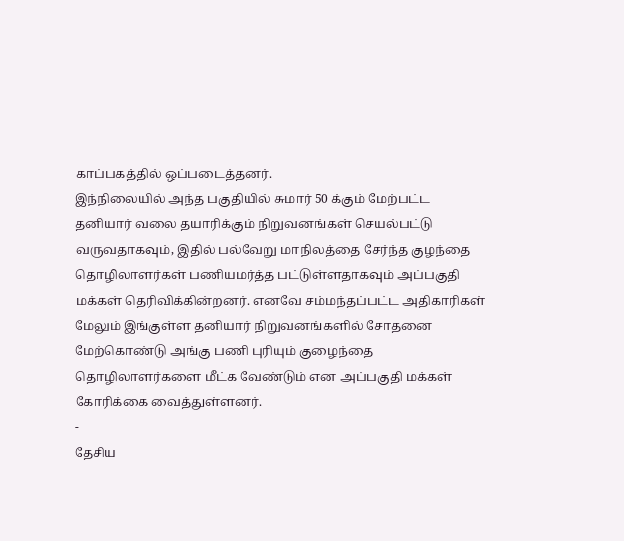காப்பகத்தில் ஒப்படைத்தனர்.
இந்நிலையில் அந்த பகுதியில் சுமார் 50 க்கும் மேற்பட்ட தனியார் வலை தயாரிக்கும் நிறுவனங்கள் செயல்பட்டு வருவதாகவும், இதில் பல்வேறு மாநிலத்தை சேர்ந்த குழந்தை தொழிலாளர்கள் பணியமர்த்த பட்டுள்ளதாகவும் அப்பகுதி மக்கள் தெரிவிக்கின்றனர். எனவே சம்மந்தப்பட்ட அதிகாரிகள் மேலும் இங்குள்ள தனியார் நிறுவனங்களில் சோதனை மேற்கொண்டு அங்கு பணி புரியும் குழைந்தை தொழிலாளர்களை மீட்க வேண்டும் என அப்பகுதி மக்கள் கோரிக்கை வைத்துள்ளனர்.
-
தேசிய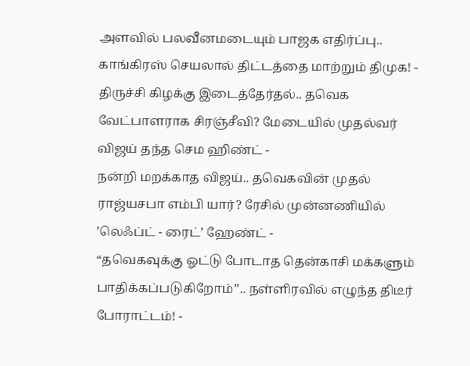அளவில் பலவீனமடையும் பாஜக எதிர்ப்பு.. காங்கிரஸ் செயலால் திட்டத்தை மாற்றும் திமுக! -
திருச்சி கிழக்கு இடைத்தேர்தல்.. தவெக வேட்பாளராக சிரஞ்சீவி? மேடையில் முதல்வர் விஜய் தந்த செம ஹிண்ட் -
நன்றி மறக்காத விஜய்.. தவெகவின் முதல் ராஜ்யசபா எம்பி யார்? ரேசில் முன்னணியில் ’லெஃப்ட் - ரைட்’ ஹேண்ட் -
“தவெகவுக்கு ஓட்டு போடாத தென்காசி மக்களும் பாதிக்கப்படுகிறோம்”.. நள்ளிரவில் எழுந்த திடீர் போராட்டம்! -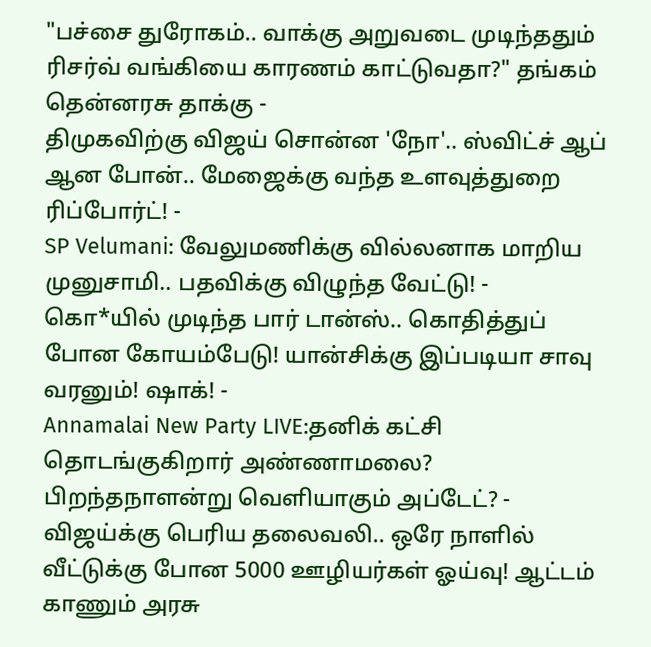"பச்சை துரோகம்.. வாக்கு அறுவடை முடிந்ததும் ரிசர்வ் வங்கியை காரணம் காட்டுவதா?" தங்கம் தென்னரசு தாக்கு -
திமுகவிற்கு விஜய் சொன்ன 'நோ'.. ஸ்விட்ச் ஆப் ஆன போன்.. மேஜைக்கு வந்த உளவுத்துறை ரிப்போர்ட்! -
SP Velumani: வேலுமணிக்கு வில்லனாக மாறிய முனுசாமி.. பதவிக்கு விழுந்த வேட்டு! -
கொ*யில் முடிந்த பார் டான்ஸ்.. கொதித்துப் போன கோயம்பேடு! யான்சிக்கு இப்படியா சாவு வரனும்! ஷாக்! -
Annamalai New Party LIVE:தனிக் கட்சி தொடங்குகிறார் அண்ணாமலை? பிறந்தநாளன்று வெளியாகும் அப்டேட்? -
விஜய்க்கு பெரிய தலைவலி.. ஒரே நாளில் வீட்டுக்கு போன 5000 ஊழியர்கள் ஓய்வு! ஆட்டம் காணும் அரசு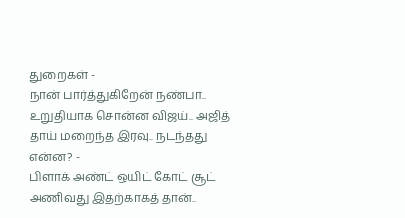துறைகள் -
நான் பார்த்துகிறேன் நண்பா.. உறுதியாக சொன்ன விஜய்.. அஜித் தாய் மறைந்த இரவு.. நடந்தது என்ன? -
பிளாக் அண்ட் ஒயிட் கோட் சூட் அணிவது இதற்காகத் தான்..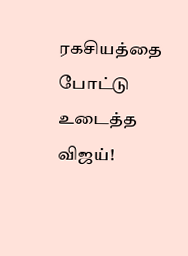ரகசியத்தை போட்டு உடைத்த விஜய்!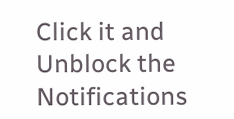Click it and Unblock the Notifications